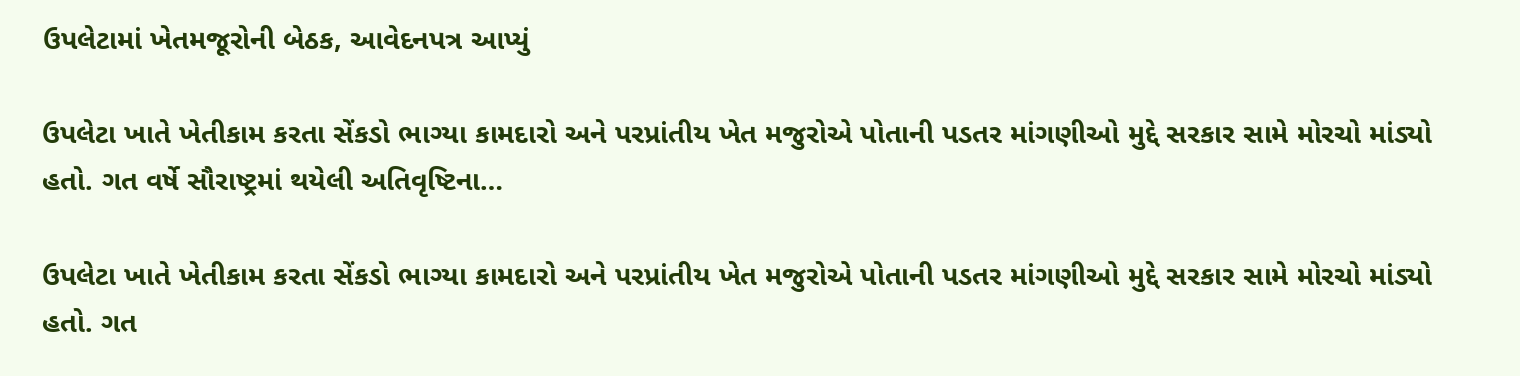ઉપલેટામાં ખેતમજૂરોની બેઠક, આવેદનપત્ર આપ્યું

ઉપલેટા ખાતે ખેતીકામ કરતા સેંકડો ભાગ્યા કામદારો અને પરપ્રાંતીય ખેત મજુરોએ પોતાની પડતર માંગણીઓ મુદ્દે સરકાર સામે મોરચો માંડ્યો હતો. ગત વર્ષે સૌરાષ્ટ્રમાં થયેલી અતિવૃષ્ટિના…

ઉપલેટા ખાતે ખેતીકામ કરતા સેંકડો ભાગ્યા કામદારો અને પરપ્રાંતીય ખેત મજુરોએ પોતાની પડતર માંગણીઓ મુદ્દે સરકાર સામે મોરચો માંડ્યો હતો. ગત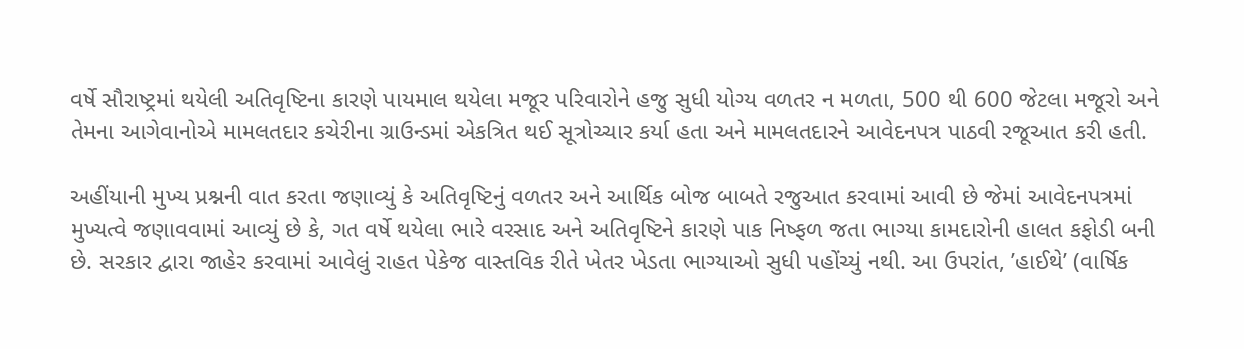વર્ષે સૌરાષ્ટ્રમાં થયેલી અતિવૃષ્ટિના કારણે પાયમાલ થયેલા મજૂર પરિવારોને હજુ સુધી યોગ્ય વળતર ન મળતા, 500 થી 600 જેટલા મજૂરો અને તેમના આગેવાનોએ મામલતદાર કચેરીના ગ્રાઉન્ડમાં એકત્રિત થઈ સૂત્રોચ્ચાર કર્યા હતા અને મામલતદારને આવેદનપત્ર પાઠવી રજૂઆત કરી હતી.

અહીંયાની મુખ્ય પ્રશ્નની વાત કરતા જણાવ્યું કે અતિવૃષ્ટિનું વળતર અને આર્થિક બોજ બાબતે રજુઆત કરવામાં આવી છે જેમાં આવેદનપત્રમાં મુખ્યત્વે જણાવવામાં આવ્યું છે કે, ગત વર્ષે થયેલા ભારે વરસાદ અને અતિવૃષ્ટિને કારણે પાક નિષ્ફળ જતા ભાગ્યા કામદારોની હાલત કફોડી બની છે. સરકાર દ્વારા જાહેર કરવામાં આવેલું રાહત પેકેજ વાસ્તવિક રીતે ખેતર ખેડતા ભાગ્યાઓ સુધી પહોંચ્યું નથી. આ ઉપરાંત, ’હાઈથે’ (વાર્ષિક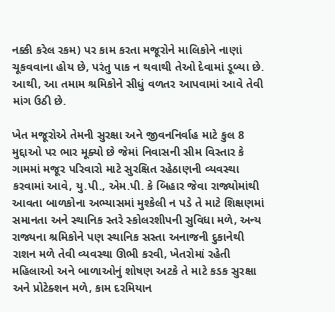નક્કી કરેલ રકમ) પર કામ કરતા મજૂરોને માલિકોને નાણાં ચૂકવવાના હોય છે, પરંતુ પાક ન થવાથી તેઓ દેવામાં ડૂબ્યા છે. આથી, આ તમામ શ્રમિકોને સીધું વળતર આપવામાં આવે તેવી માંગ ઉઠી છે.

ખેત મજૂરોએ તેમની સુરક્ષા અને જીવનનિર્વાહ માટે કુલ 8 મુદ્દાઓ પર ભાર મૂક્યો છે જેમાં નિવાસની સીમ વિસ્તાર કે ગામમાં મજૂર પરિવારો માટે સુરક્ષિત રહેઠાણની વ્યવસ્થા કરવામાં આવે, યુ.પી., એમ.પી. કે બિહાર જેવા રાજ્યોમાંથી આવતા બાળકોના અભ્યાસમાં મુશ્કેલી ન પડે તે માટે શિક્ષણમાં સમાનતા અને સ્થાનિક સ્તરે સ્કોલરશીપની સુવિધા મળે, અન્ય રાજ્યના શ્રમિકોને પણ સ્થાનિક સસ્તા અનાજની દુકાનેથી રાશન મળે તેવી વ્યવસ્થા ઊભી કરવી, ખેતરોમાં રહેતી મહિલાઓ અને બાળાઓનું શોષણ અટકે તે માટે કડક સુરક્ષા અને પ્રોટેક્શન મળે, કામ દરમિયાન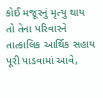કોઈ મજૂરનું મૃત્યુ થાય તો તેના પરિવારને તાત્કાલિક આર્થિક સહાય પૂરી પાડવામાં આવે,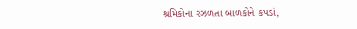શ્રમિકોના રઝળતા બાળકોને કપડાં,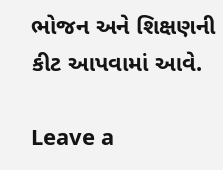ભોજન અને શિક્ષણની કીટ આપવામાં આવે.

Leave a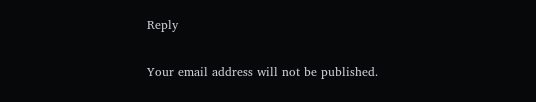Reply

Your email address will not be published.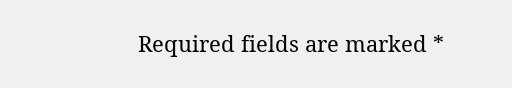Required fields are marked *